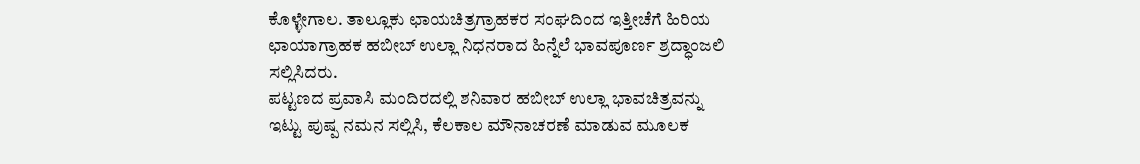ಕೊಳ್ಳೇಗಾಲ. ತಾಲ್ಲೂಕು ಛಾಯಚಿತ್ರಗ್ರಾಹಕರ ಸಂಘದಿಂದ ಇತ್ತೀಚೆಗೆ ಹಿರಿಯ ಛಾಯಾಗ್ರಾಹಕ ಹಬೀಬ್ ಉಲ್ಲಾ ನಿಧನರಾದ ಹಿನ್ನೆಲೆ ಭಾವಪೂರ್ಣ ಶ್ರದ್ಧಾಂಜಲಿ ಸಲ್ಲಿಸಿದರು.
ಪಟ್ಟಣದ ಪ್ರವಾಸಿ ಮಂದಿರದಲ್ಲಿ ಶನಿವಾರ ಹಬೀಬ್ ಉಲ್ಲಾ ಭಾವಚಿತ್ರವನ್ನು ಇಟ್ಟು ಪುಷ್ಪ ನಮನ ಸಲ್ಲಿಸಿ, ಕೆಲಕಾಲ ಮೌನಾಚರಣೆ ಮಾಡುವ ಮೂಲಕ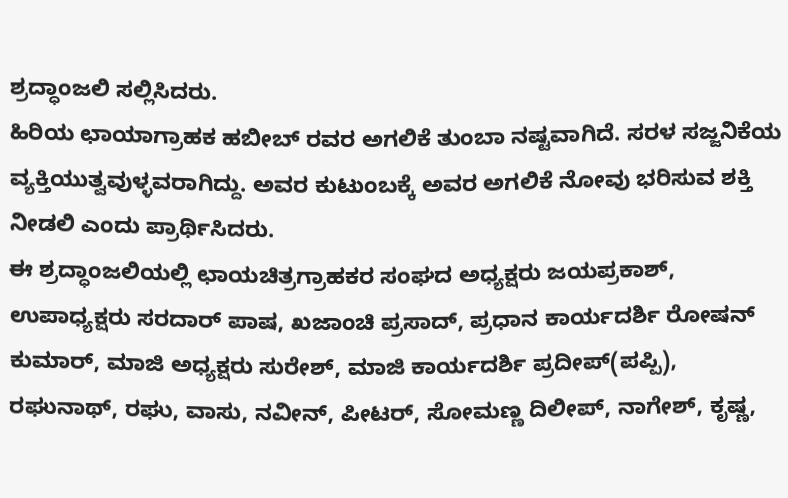ಶ್ರದ್ಧಾಂಜಲಿ ಸಲ್ಲಿಸಿದರು.
ಹಿರಿಯ ಛಾಯಾಗ್ರಾಹಕ ಹಬೀಬ್ ರವರ ಅಗಲಿಕೆ ತುಂಬಾ ನಷ್ಟವಾಗಿದೆ. ಸರಳ ಸಜ್ಜನಿಕೆಯ ವ್ಯಕ್ತಿಯುತ್ವವುಳ್ಳವರಾಗಿದ್ದು. ಅವರ ಕುಟುಂಬಕ್ಕೆ ಅವರ ಅಗಲಿಕೆ ನೋವು ಭರಿಸುವ ಶಕ್ತಿ ನೀಡಲಿ ಎಂದು ಪ್ರಾರ್ಥಿಸಿದರು.
ಈ ಶ್ರದ್ಧಾಂಜಲಿಯಲ್ಲಿ ಛಾಯಚಿತ್ರಗ್ರಾಹಕರ ಸಂಘದ ಅಧ್ಯಕ್ಷರು ಜಯಪ್ರಕಾಶ್, ಉಪಾಧ್ಯಕ್ಷರು ಸರದಾರ್ ಪಾಷ, ಖಜಾಂಚಿ ಪ್ರಸಾದ್, ಪ್ರಧಾನ ಕಾರ್ಯದರ್ಶಿ ರೋಷನ್ ಕುಮಾರ್, ಮಾಜಿ ಅಧ್ಯಕ್ಷರು ಸುರೇಶ್, ಮಾಜಿ ಕಾರ್ಯದರ್ಶಿ ಪ್ರದೀಪ್(ಪಪ್ಪಿ), ರಘುನಾಥ್, ರಘು, ವಾಸು, ನವೀನ್, ಪೀಟರ್, ಸೋಮಣ್ಣ ದಿಲೀಪ್, ನಾಗೇಶ್, ಕೃಷ್ಣ,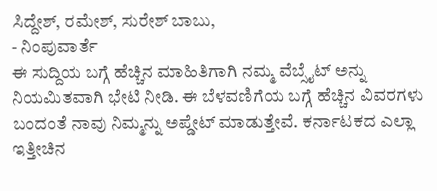ಸಿದ್ದೇಶ್, ರಮೇಶ್, ಸುರೇಶ್ ಬಾಬು,
- ನಿಂಪುವಾರ್ತೆ
ಈ ಸುದ್ದಿಯ ಬಗ್ಗೆ ಹೆಚ್ಚಿನ ಮಾಹಿತಿಗಾಗಿ ನಮ್ಮ ವೆಬ್ಸೈಟ್ ಅನ್ನು ನಿಯಮಿತವಾಗಿ ಭೇಟಿ ನೀಡಿ. ಈ ಬೆಳವಣಿಗೆಯ ಬಗ್ಗೆ ಹೆಚ್ಚಿನ ವಿವರಗಳು ಬಂದಂತೆ ನಾವು ನಿಮ್ಮನ್ನು ಅಪ್ಡೇಟ್ ಮಾಡುತ್ತೇವೆ. ಕರ್ನಾಟಕದ ಎಲ್ಲಾ ಇತ್ತೀಚಿನ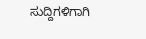ಸುದ್ದಿಗಳಿಗಾಗಿ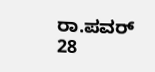ರಾ.ಪವರ್ 28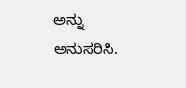ಅನ್ನು ಅನುಸರಿಸಿ.